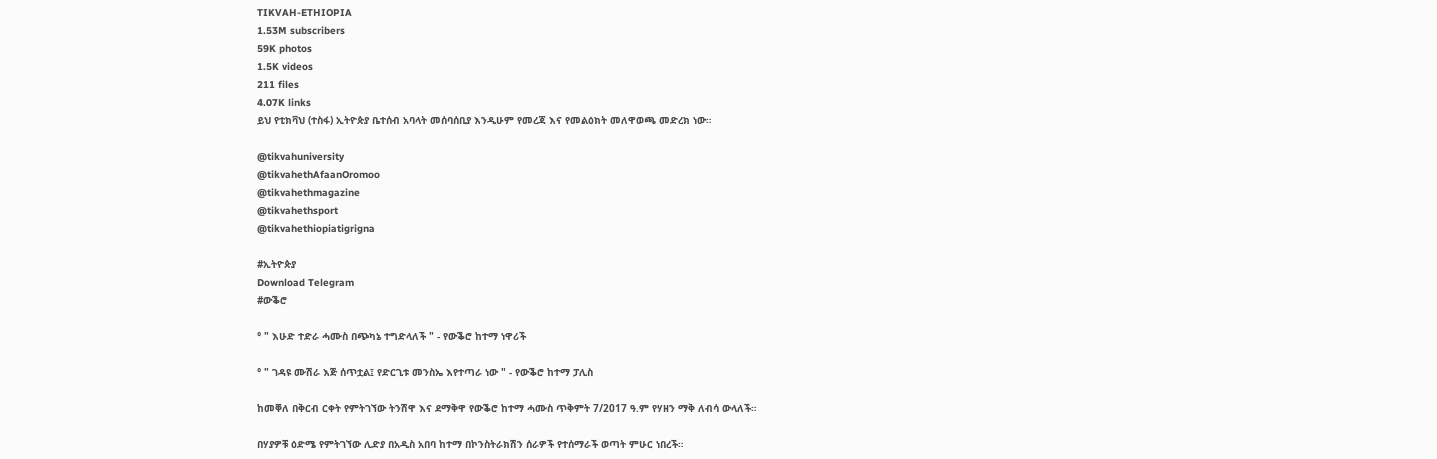TIKVAH-ETHIOPIA
1.53M subscribers
59K photos
1.5K videos
211 files
4.07K links
ይህ የቲክቫህ (ተስፋ) ኢትዮጵያ ቤተሰብ አባላት መሰባሰቢያ እንዲሁም የመረጃ እና የመልዕክት መለዋወጫ መድረክ ነው።

@tikvahuniversity
@tikvahethAfaanOromoo
@tikvahethmagazine
@tikvahethsport
@tikvahethiopiatigrigna

#ኢትዮጵያ
Download Telegram
#ውቕሮ

° " እሁድ ተድራ ሓሙስ በጭካኔ ተግድላለች " - የውቕሮ ከተማ ነዋሪች

° " ገዳዩ ሙሽራ እጅ ሰጥቷል፤ የድርጊቱ መንስኤ እየተጣራ ነው " - የውቕሮ ከተማ ፓሊስ

ከመቐለ በቅርብ ርቀት የምትገኘው ትንሽዋ እና ደማቅዋ የውቕሮ ከተማ ሓሙስ ጥቅምት 7/2017 ዓ.ም የሃዘን ማቅ ለብሳ ውላለች።

በሃያዎቹ ዕድሜ የምትገኘው ሊድያ በአዲስ አበባ ከተማ በኮንስትራክሽን ሰራዎች የተሰማራች ወጣት ምሁር ነበረች።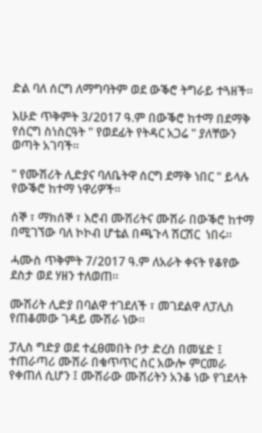ድል ባለ ሰርግ ለማግባትም ወደ ውቕሮ ትግራይ ተጓዘች።

እሁድ ጥቅምት 3/2017 ዓ.ም በውቕሮ ከተማ በደማቅ የሰርግ ስነስርዓት " የወደፊት የትዳር አጋሬ " ያለቸውን ወጣት አገባች።

" የሙሽሪት ሊድያና ባለቤትዋ ሰርግ ደማቅ ነበር " ይላሉ የውቕሮ ከተማ ነዋሪዎች።

ሰኞ ፣ ማክሰኞ ፣ እሮብ ሙሽሪትና ሙሽራ በውቕሮ ከተማ በሚገኘው ባለ ኮኮብ ሆቴል በጫጉላ ሽርሽር  ነበሩ።

ሓሙስ ጥቅምት 7/2017 ዓ.ም ለአራት ቀናት የቆየው ደስታ ወደ ሃዘን ተለወጠ።

ሙሽሪት ሊድያ በባልዋ ተገደለች ፣ መገደልዋ ለፓሊስ የጠቆመው ገዳይ ሙሽራ ነው።

ፓሊስ ግድያ ወደ ተፈፀመበት ቦታ ድረስ በመሄድ ፤ ተጠራጣሪ ሙሽራ በቁጥጥር ስር አውሎ ምርመራ የቀጠለ ሲሆን ፤ ሙሽራው ሙሽሪትን አንቆ ነው የገደላት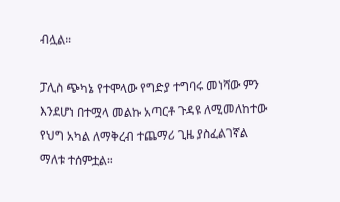ብሏል።

ፓሊስ ጭካኔ የተሞላው የግድያ ተግባሩ መነሻው ምን እንደሆነ በተሟላ መልኩ አጣርቶ ጉዳዩ ለሚመለከተው የህግ አካል ለማቅረብ ተጨማሪ ጊዜ ያስፈልገኛል ማለቱ ተሰምቷል።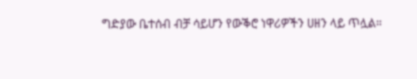ግድያው ቤተሰብ ብቻ ሳይሆን የውቕሮ ነዋሪዎችን ሀዘን ላይ ጥሏል።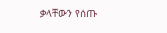ቃላቸውን የሰጡ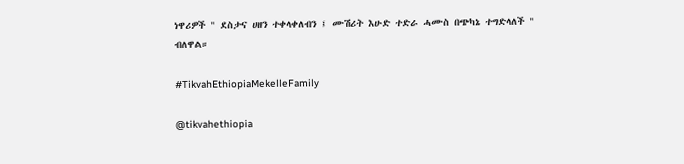ነዋሪዎች " ደስታና ሀዘን ተቀላቀለብን ፤ ሙሽሪት እሁድ ተድራ ሓሙስ በጭካኔ ተግድላለች " ብለዋል።

#TikvahEthiopiaMekelleFamily

@tikvahethiopia